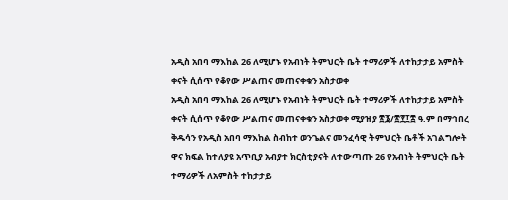አዲስ አበባ ማእከል 26 ለሚሆኑ የአብነት ትምህርት ቤት ተማሪዎች ለተከታታይ አምስት ቀናት ሲሰጥ የቆየው ሥልጠና መጠናቀቁን አስታወቀ
አዲስ አበባ ማእከል 26 ለሚሆኑ የአብነት ትምህርት ቤት ተማሪዎች ለተከታታይ አምስት ቀናት ሲሰጥ የቆየው ሥልጠና መጠናቀቁን አስታወቀ ሚያዝያ ፳፮/፳፻፲፰ ዓ.ም በማኅበረ ቅዱሳን የአዲስ አበባ ማእከል ስብከተ ወንጌልና መንፈሳዊ ትምህርት ቤቶች አገልግሎት ዋና ክፍል ከተለያዩ አጥቢያ አብያተ ክርስቲያናት ለተውጣጡ 26 የአብነት ትምህርት ቤት ተማሪዎች ለአምስት ተከታታይ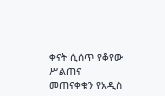ቀናት ሲሰጥ የቆየው ሥልጠና መጠናቀቁን የአዲስ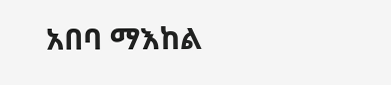አበባ ማእከል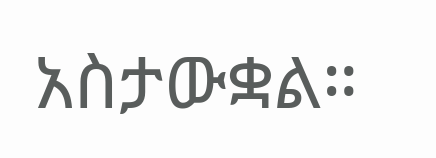አስታውቋል።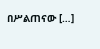በሥልጠናው […]